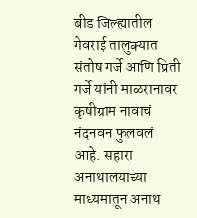बीड जिल्ह्यातील गेवराई तालुक्यात संतोष गर्जे आणि प्रिती गर्जे यांनी माळरानावर कृषीग्राम नावाचं नंदनवन फुलवलं आहे. सहारा अनाथालयाच्या माध्यमातून अनाथ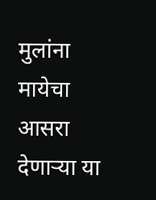मुलांना मायेचा आसरा देणाऱ्या या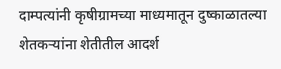दाम्पत्यांनी कृषीग्रामच्या माध्यमातून दुष्काळातल्या शेतकऱ्यांना शेतीतील आदर्श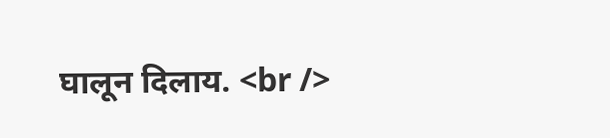घालून दिलाय. <br />